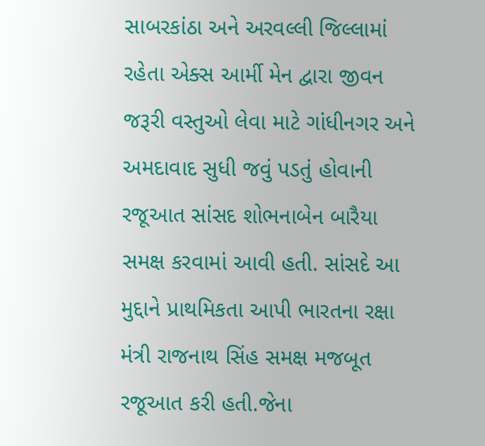સાબરકાંઠા અને અરવલ્લી જિલ્લામાં રહેતા એક્સ આર્મી મેન દ્વારા જીવન જરૂરી વસ્તુઓ લેવા માટે ગાંધીનગર અને અમદાવાદ સુધી જવું પડતું હોવાની રજૂઆત સાંસદ શોભનાબેન બારૈયા સમક્ષ કરવામાં આવી હતી. સાંસદે આ મુદ્દાને પ્રાથમિકતા આપી ભારતના રક્ષા મંત્રી રાજનાથ સિંહ સમક્ષ મજબૂત રજૂઆત કરી હતી.જેના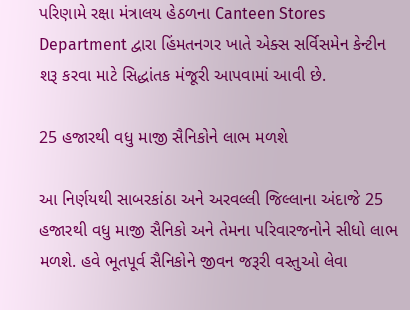પરિણામે રક્ષા મંત્રાલય હેઠળના Canteen Stores Department દ્વારા હિંમતનગર ખાતે એક્સ સર્વિસમેન કેન્ટીન શરૂ કરવા માટે સિદ્ધાંતક મંજૂરી આપવામાં આવી છે.

25 હજારથી વધુ માજી સૈનિકોને લાભ મળશે

આ નિર્ણયથી સાબરકાંઠા અને અરવલ્લી જિલ્લાના અંદાજે 25 હજારથી વધુ માજી સૈનિકો અને તેમના પરિવારજનોને સીધો લાભ મળશે. હવે ભૂતપૂર્વ સૈનિકોને જીવન જરૂરી વસ્તુઓ લેવા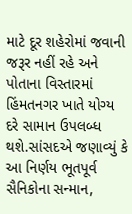માટે દૂર શહેરોમાં જવાની જરૂર નહીં રહે અને પોતાના વિસ્તારમાં હિંમતનગર ખાતે યોગ્ય દરે સામાન ઉપલબ્ધ થશે.સાંસદએ જણાવ્યું કે આ નિર્ણય ભૂતપૂર્વ સૈનિકોના સન્માન,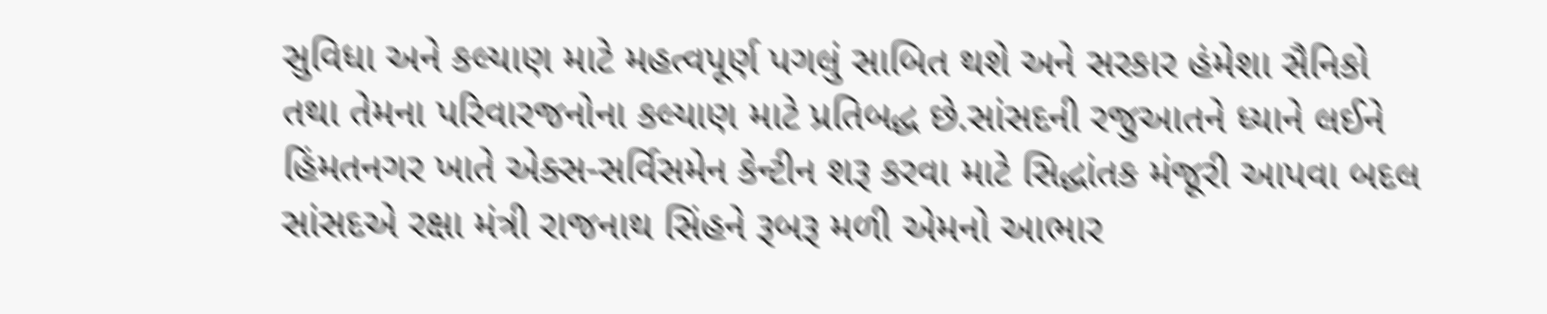સુવિધા અને કલ્યાણ માટે મહત્વપૂર્ણ પગલું સાબિત થશે અને સરકાર હંમેશા સૈનિકો તથા તેમના પરિવારજનોના કલ્યાણ માટે પ્રતિબદ્ધ છે.સાંસદની રજુઆતને ધ્યાને લઈને હિંમતનગર ખાતે એક્સ-સર્વિસમેન કેન્ટીન શરૂ કરવા માટે સિદ્ધાંતક મંજૂરી આપવા બદલ સાંસદએ રક્ષા મંત્રી રાજનાથ સિંહને રૂબરૂ મળી એમનો આભાર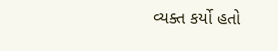વ્યક્ત કર્યો હતો